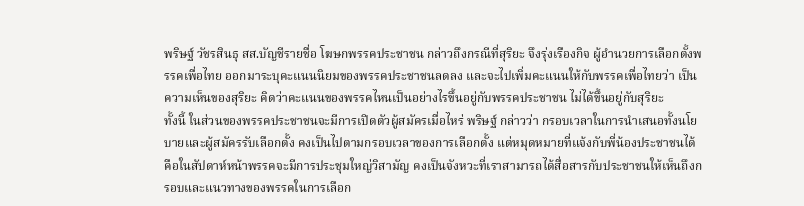พริษฐ์ วัชรสินธุ สส.บัญชีรายชื่อ โฆษกพรรคประชาชน กล่าวถึงกรณีที่สุริยะ จึงรุ่งเรืองกิจ ผู้อำนวยการเลือกตั้งพรรคเพื่อไทย ออกมาระบุคะแนนนิยมของพรรคประชาชนลดลง และจะไปเพิ่มคะแนนให้กับพรรคเพื่อไทยว่า เป็นความเห็นของสุริยะ คิดว่าคะแนนของพรรคไหนเป็นอย่างไรขึ้นอยู่กับพรรคประชาชน ไม่ได้ขึ้นอยู่กับสุริยะ
ทั้งนี้ ในส่วนของพรรคประชาชนจะมีการเปิดตัวผู้สมัครเมื่อไหร่ พริษฐ์ กล่าวว่า กรอบเวลาในการนำเสนอทั้งนโยบายและผู้สมัครรับเลือกตั้ง คงเป็นไปตามกรอบเวลาของการเลือกตั้ง แต่หมุดหมายที่แจ้งกับพี่น้องประชาชนได้ คือในสัปดาห์หน้าพรรคจะมีการประชุมใหญ่วิสามัญ คงเป็นจังหวะที่เราสามารถได้สื่อสารกับประชาชนให้เห็นถึงกรอบและแนวทางของพรรคในการเลือก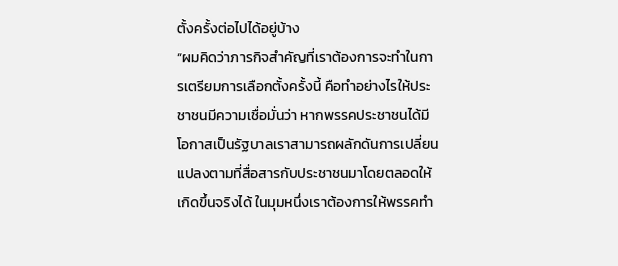ตั้งครั้งต่อไปได้อยู่บ้าง
“ผมคิดว่าภารกิจสำคัญที่เราต้องการจะทำในการเตรียมการเลือกตั้งครั้งนี้ คือทำอย่างไรให้ประชาชนมีความเชื่อมั่นว่า หากพรรคประชาชนได้มีโอกาสเป็นรัฐบาลเราสามารถผลักดันการเปลี่ยนแปลงตามที่สื่อสารกับประชาชนมาโดยตลอดให้เกิดขึ้นจริงได้ ในมุมหนึ่งเราต้องการให้พรรคทำ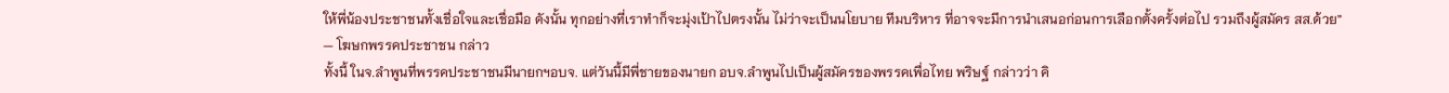ให้พี่น้องประชาชนทั้งเชื่อใจและเชื่อมือ ดังนั้น ทุกอย่างที่เราทำก็จะมุ่งเป้าไปตรงนั้น ไม่ว่าจะเป็นนโยบาย ทีมบริหาร ที่อาจจะมีการนำเสนอก่อนการเลือกตั้งครั้งต่อไป รวมถึงผู้สมัคร สส.ด้วย”
— โฆษกพรรคประชาชน กล่าว
ทั้งนี้ ในจ.ลำพูนที่พรรคประชาชนมีนายกฯอบจ. แต่วันนี้มีพี่ชายของนายก อบจ.ลำพูนไปเป็นผู้สมัครของพรรคเพื่อไทย พริษฐ์ กล่าวว่า คิ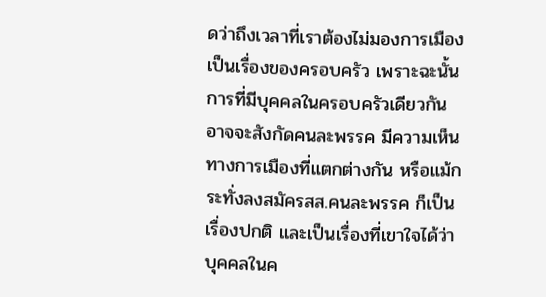ดว่าถึงเวลาที่เราต้องไม่มองการเมืองเป็นเรื่องของครอบครัว เพราะฉะนั้นการที่มีบุคคลในครอบครัวเดียวกัน อาจจะสังกัดคนละพรรค มีความเห็นทางการเมืองที่แตกต่างกัน หรือแม้กระทั่งลงสมัครสส.คนละพรรค ก็เป็นเรื่องปกติ และเป็นเรื่องที่เขาใจได้ว่าบุคคลในค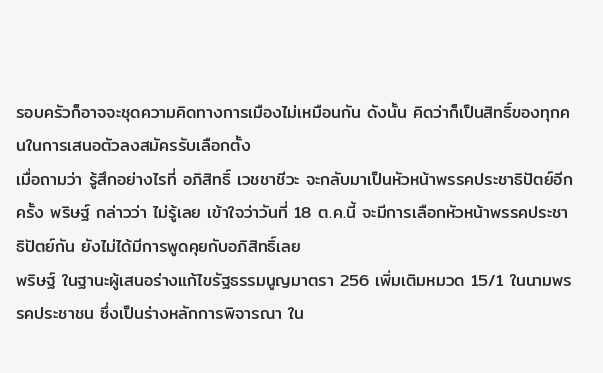รอบครัวก็อาจจะชุดความคิดทางการเมืองไม่เหมือนกัน ดังนั้น คิดว่าก็เป็นสิทธิ์ของทุกคนในการเสนอตัวลงสมัครรับเลือกตั้ง
เมื่อถามว่า รู้สึกอย่างไรที่ อภิสิทธิ์ เวชชาชีวะ จะกลับมาเป็นหัวหน้าพรรคประชาธิปัตย์อีกครั้ง พริษฐ์ กล่าวว่า ไม่รู้เลย เข้าใจว่าวันที่ 18 ต.ค.นี้ จะมีการเลือกหัวหน้าพรรคประชาธิปัตย์กัน ยังไม่ได้มีการพูดคุยกับอภิสิทธิ์เลย
พริษฐ์ ในฐานะผู้เสนอร่างแก้ไขรัฐธรรมนูญมาตรา 256 เพิ่มเติมหมวด 15/1 ในนามพรรคประชาชน ซึ่งเป็นร่างหลักการพิจารณา ใน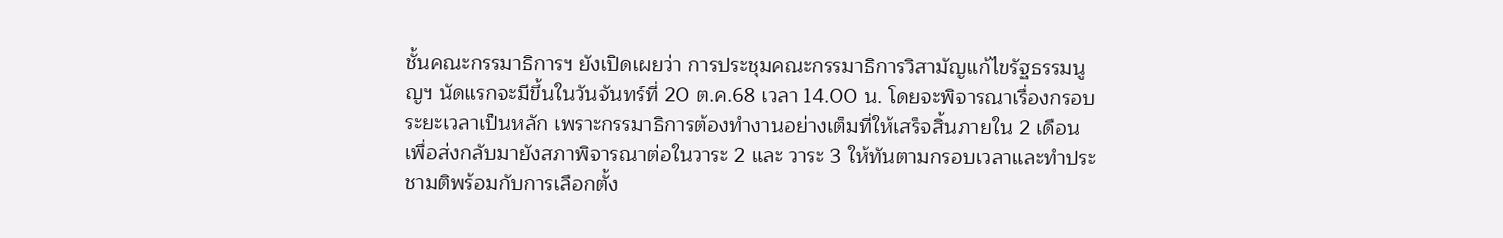ชั้นคณะกรรมาธิการฯ ยังเปิดเผยว่า การประชุมคณะกรรมาธิการวิสามัญแก้ไขรัฐธรรมนูญฯ นัดแรกจะมีขึ้นในวันจันทร์ที่ 20 ต.ค.68 เวลา 14.00 น. โดยจะพิจารณาเรื่องกรอบระยะเวลาเป็นหลัก เพราะกรรมาธิการต้องทำงานอย่างเต็มที่ให้เสร็จสิ้นภายใน 2 เดือน เพื่อส่งกลับมายังสภาพิจารณาต่อในวาระ 2 และ วาระ 3 ให้ทันตามกรอบเวลาและทำประชามติพร้อมกับการเลือกตั้ง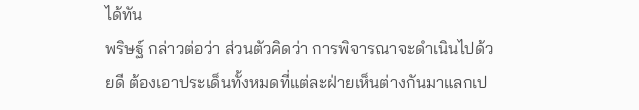ได้ทัน
พริษฐ์ กล่าวต่อว่า ส่วนตัวคิดว่า การพิจารณาจะดำเนินไปด้วยดี ต้องเอาประเด็นทั้งหมดที่แต่ละฝ่ายเห็นต่างกันมาแลกเป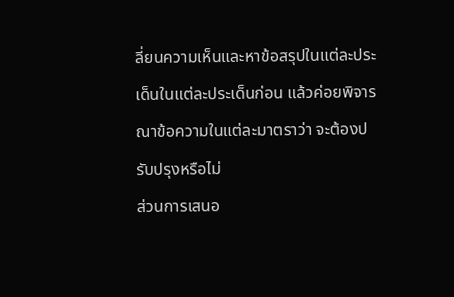ลี่ยนความเห็นและหาข้อสรุปในแต่ละประเด็นในแต่ละประเด็นก่อน แล้วค่อยพิจารณาข้อความในแต่ละมาตราว่า จะต้องปรับปรุงหรือไม่
ส่วนการเสนอ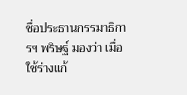ชื่อประธานกรรมาธิการฯ พริษฐ์ มองว่า เมื่อใช้ร่างแก้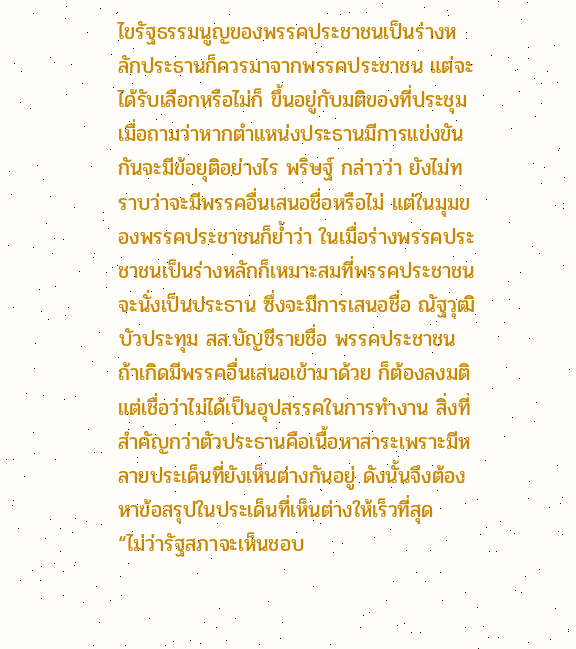ไขรัฐธรรมนูญของพรรคประชาชนเป็นร่างหลักประธานก็ควรมาจากพรรคประชาชน แต่จะได้รับเลือกหรือไม่ก็ ขึ้นอยู่กับมติของที่ประชุม
เมื่อถามว่าหากตำแหน่งประธานมีการแข่งขันกันจะมีข้อยุติอย่างไร พริษฐ์ กล่าวว่า ยังไม่ทราบว่าจะมีพรรคอื่นเสนอชื่อหรือไม่ แต่ในมุมของพรรคประชาชนก็ย้ำว่า ในเมื่อร่างพรรคประชาชนเป็นร่างหลักก็เหมาะสมที่พรรคประชาชนจะนั่งเป็นประธาน ซึ่งจะมีการเสนอชื่อ ณัฐวุฒิ บัวประทุม สส.บัญชีรายชื่อ พรรคประชาชน ถ้าเกิดมีพรรคอื่นเสนอเข้ามาด้วย ก็ต้องลงมติ แต่เชื่อว่าไม่ได้เป็นอุปสรรคในการทำงาน สิ่งที่สำคัญกว่าตัวประธานคือเนื้อหาสาระเพราะมีหลายประเด็นที่ยังเห็นต่างกันอยู่ ดังนั้นจึงต้องหาข้อสรุปในประเด็นที่เห็นต่างให้เร็วที่สุด
“ไม่ว่ารัฐสภาจะเห็นชอบ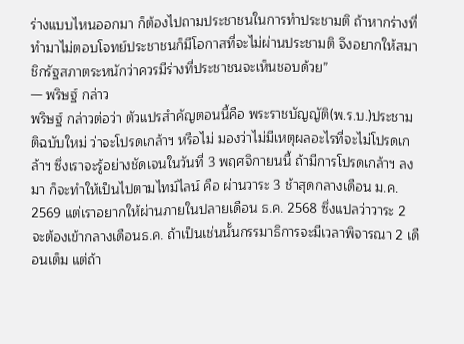ร่างแบบไหนออกมา ก็ต้องไปถามประชาชนในการทำประชามติ ถ้าหากร่างที่ทำมาไม่ตอบโจทย์ประชาชนก็มีโอกาสที่จะไม่ผ่านประชามติ จึงอยากให้สมาชิกรัฐสภาตระหนักว่าควรมีร่างที่ประชาชนจะเห็นชอบด้วย”
— พริษฐ์ กล่าว
พริษฐ์ กล่าวต่อว่า ตัวแปรสำคัญตอนนี้คือ พระราชบัญญัติ(พ.ร.บ.)ประชามติฉบับใหม่ ว่าจะโปรดเกล้าฯ หรือไม่ มองว่าไม่มีเหตุผลอะไรที่จะไม่โปรดเกล้าฯ ซึ่งเราจะรู้อย่างชัดเจนในวันที่ 3 พฤศจิกายนนี้ ถ้ามีการโปรดเกล้าฯ ลงมา ก็จะทำให้เป็นไปตามไทม์ไลน์ คือ ผ่านวาระ 3 ช้าสุดกลางเดือน ม.ค. 2569 แต่เราอยากให้ผ่านภายในปลายเดือน ธ.ค. 2568 ซึ่งแปลว่าวาระ 2 จะต้องเข้ากลางเดือนธ.ค. ถ้าเป็นเช่นนั้นกรรมาธิการจะมีเวลาพิจารณา 2 เดือนเต็ม แต่ถ้า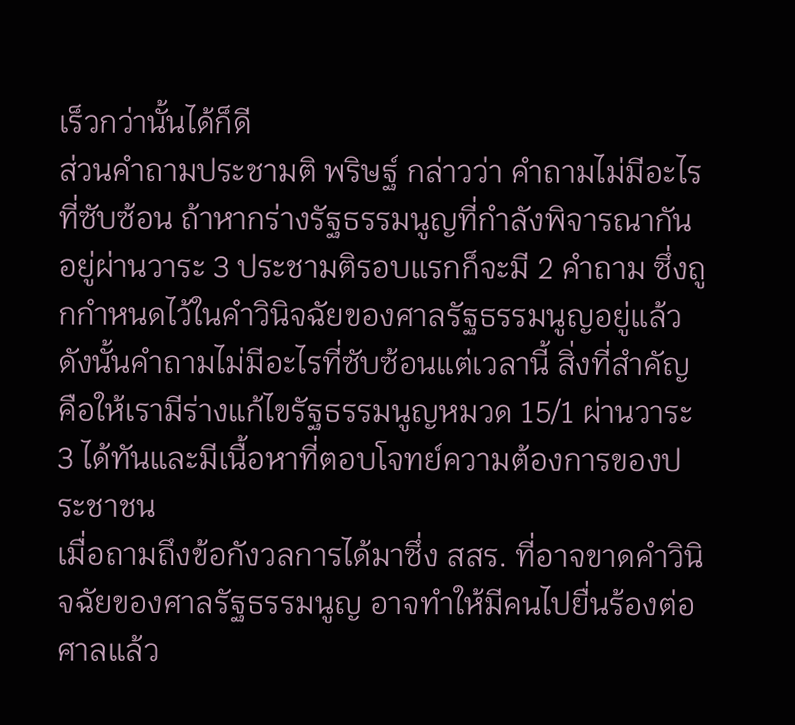เร็วกว่านั้นได้ก็ดี
ส่วนคำถามประชามติ พริษฐ์ กล่าวว่า คำถามไม่มีอะไรที่ซับซ้อน ถ้าหากร่างรัฐธรรมนูญที่กำลังพิจารณากันอยู่ผ่านวาระ 3 ประชามติรอบแรกก็จะมี 2 คำถาม ซึ่งถูกกำหนดไว้ในคำวินิจฉัยของศาลรัฐธรรมนูญอยู่แล้ว ดังนั้นคำถามไม่มีอะไรที่ซับซ้อนแต่เวลานี้ สิ่งที่สำคัญ คือให้เรามีร่างแก้ไขรัฐธรรมนูญหมวด 15/1 ผ่านวาระ 3 ได้ทันและมีเนื้อหาที่ตอบโจทย์ความต้องการของประชาชน
เมื่อถามถึงข้อกังวลการได้มาซึ่ง สสร. ที่อาจขาดคำวินิจฉัยของศาลรัฐธรรมนูญ อาจทำให้มีคนไปยื่นร้องต่อศาลแล้ว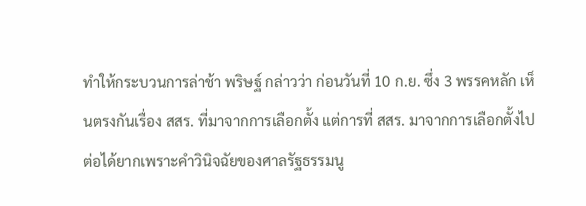ทำให้กระบวนการล่าช้า พริษฐ์ กล่าวว่า ก่อนวันที่ 10 ก.ย. ซึ่ง 3 พรรคหลัก เห็นตรงกันเรื่อง สสร. ที่มาจากการเลือกตั้ง แต่การที่ สสร. มาจากการเลือกตั้งไปต่อได้ยากเพราะคำวินิจฉัยของศาลรัฐธรรมนู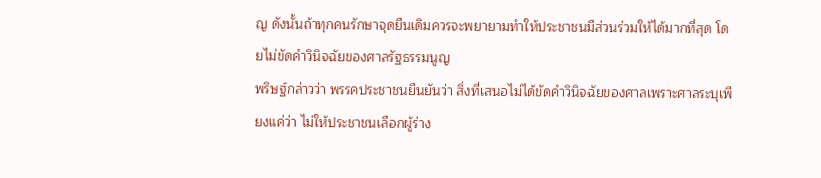ญ ดังนั้นถ้าทุกคนรักษาจุดยืนเดิมควรจะพยายามทำให้ประชาชนมีส่วนร่วมให้ได้มากที่สุด โดยไม่ขัดคำวินิจฉัยของศาลรัฐธรรมนูญ
พริษฐ์กล่าวว่า พรรคประชาชนยืนยันว่า สิ่งที่เสนอไม่ได้ขัดคำวินิจฉัยของศาลเพราะศาลระบุเพียงแค่ว่า ไม่ให้ประชาชนเลือกผู้ร่าง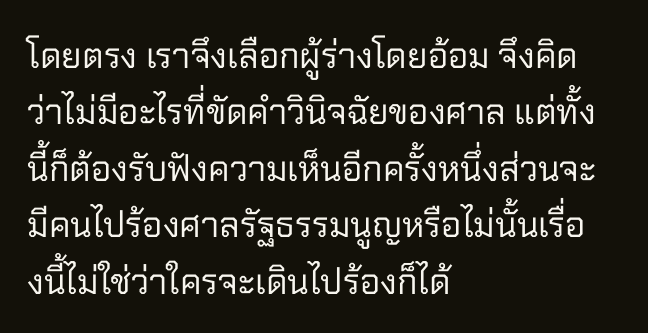โดยตรง เราจึงเลือกผู้ร่างโดยอ้อม จึงคิดว่าไม่มีอะไรที่ขัดคำวินิจฉัยของศาล แต่ทั้งนี้ก็ต้องรับฟังความเห็นอีกครั้งหนึ่งส่วนจะมีคนไปร้องศาลรัฐธรรมนูญหรือไม่นั้นเรื่องนี้ไม่ใช่ว่าใครจะเดินไปร้องก็ได้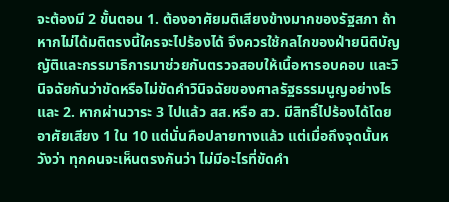จะต้องมี 2 ขั้นตอน 1. ต้องอาศัยมติเสียงข้างมากของรัฐสภา ถ้าหากไม่ได้มติตรงนี้ใครจะไปร้องได้ จึงควรใช้กลไกของฝ่ายนิติบัญญัติและกรรมาธิการมาช่วยกันตรวจสอบให้เนื้อหารอบคอบ และวินิจฉัยกันว่าขัดหรือไม่ขัดคำวินิจฉัยของศาลรัฐธรรมนูญอย่างไร และ 2. หากผ่านวาระ 3 ไปแล้ว สส.หรือ สว. มีสิทธิ์ไปร้องได้โดยอาศัยเสียง 1 ใน 10 แต่นั่นคือปลายทางแล้ว แต่เมื่อถึงจุดนั้นหวังว่า ทุกคนจะเห็นตรงกันว่า ไม่มีอะไรที่ขัดคำ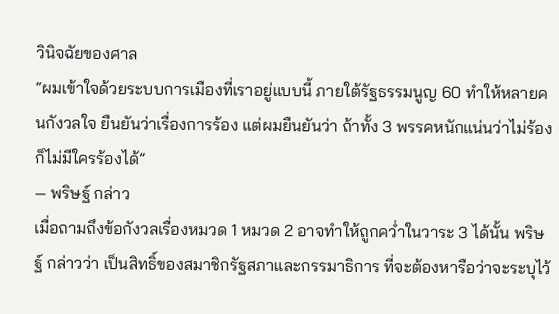วินิจฉัยของศาล
“ผมเข้าใจด้วยระบบการเมืองที่เราอยู่แบบนี้ ภายใต้รัฐธรรมนูญ 60 ทำให้หลายคนกังวลใจ ยืนยันว่าเรื่องการร้อง แต่ผมยืนยันว่า ถ้าทั้ง 3 พรรคหนักแน่นว่าไม่ร้องก็ไม่มีใครร้องได้”
— พริษฐ์ กล่าว
เมื่อถามถึงข้อกังวลเรื่องหมวด 1 หมวด 2 อาจทำให้ถูกคว่ำในวาระ 3 ได้นั้น พริษฐ์ กล่าวว่า เป็นสิทธิ์ของสมาชิกรัฐสภาและกรรมาธิการ ที่จะต้องหารือว่าจะระบุไว้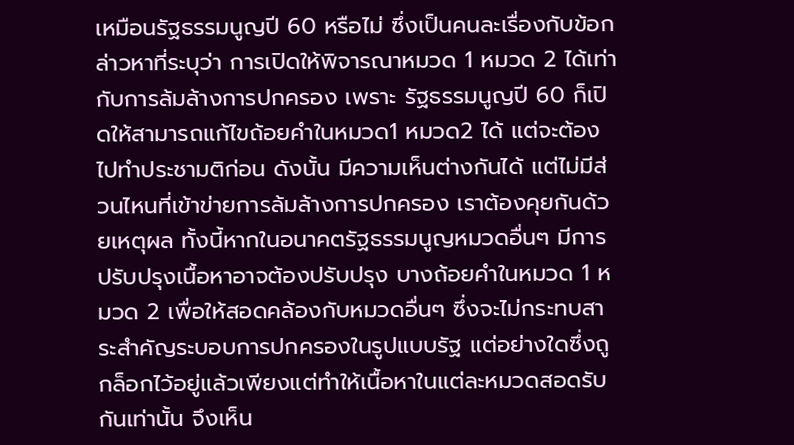เหมือนรัฐธรรมนูญปี 60 หรือไม่ ซึ่งเป็นคนละเรื่องกับข้อกล่าวหาที่ระบุว่า การเปิดให้พิจารณาหมวด 1 หมวด 2 ได้เท่ากับการล้มล้างการปกครอง เพราะ รัฐธรรมนูญปี 60 ก็เปิดให้สามารถแก้ไขถ้อยคำในหมวด1 หมวด2 ได้ แต่จะต้องไปทำประชามติก่อน ดังนั้น มีความเห็นต่างกันได้ แต่ไม่มีส่วนไหนที่เข้าข่ายการล้มล้างการปกครอง เราต้องคุยกันด้วยเหตุผล ทั้งนี้หากในอนาคตรัฐธรรมนูญหมวดอื่นๆ มีการปรับปรุงเนื้อหาอาจต้องปรับปรุง บางถ้อยคำในหมวด 1 หมวด 2 เพื่อให้สอดคล้องกับหมวดอื่นๆ ซึ่งจะไม่กระทบสาระสำคัญระบอบการปกครองในรูปแบบรัฐ แต่อย่างใดซึ่งถูกล็อกไว้อยู่แล้วเพียงแต่ทำให้เนื้อหาในแต่ละหมวดสอดรับกันเท่านั้น จึงเห็น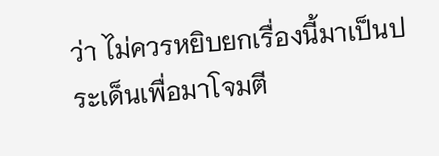ว่า ไม่ควรหยิบยกเรื่องนี้มาเป็นประเด็นเพื่อมาโจมตี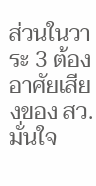ส่วนในวาระ 3 ต้องอาศัยเสียงของ สว. มั่นใจ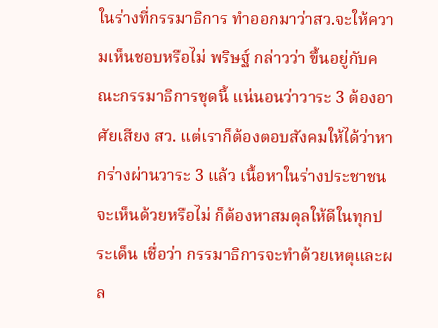ในร่างที่กรรมาธิการ ทำออกมาว่าสว.จะให้ความเห็นชอบหรือไม่ พริษฐ์ กล่าวว่า ขึ้นอยู่กับคณะกรรมาธิการชุดนี้ แน่นอนว่าวาระ 3 ต้องอาศัยเสียง สว. แต่เราก็ต้องตอบสังคมให้ได้ว่าหากร่างผ่านวาระ 3 แล้ว เนื้อหาในร่างประชาชนจะเห็นด้วยหรือไม่ ก็ต้องหาสมดุลให้ดีในทุกประเด็น เชื่อว่า กรรมาธิการจะทำด้วยเหตุและผล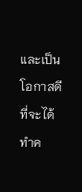และเป็นโอกาสดีที่จะได้ทำค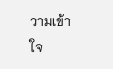วามเข้าใจ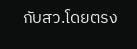กับสว.โดยตรง